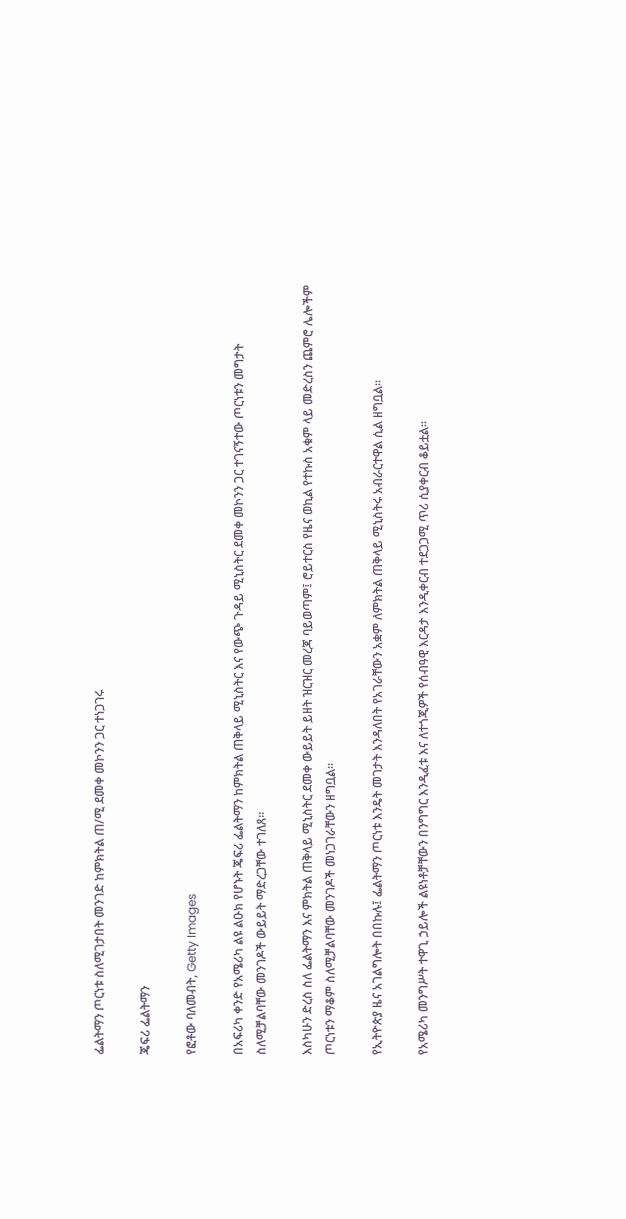ፌልትማን ጦርነቱ ስለሚገታበት መንገድ ከምክትል ጠ/ሚ ደመቀ መኮንን ጋር ተነጋገሩ

ጄፍሪ ፌልትማን

የፎቶው ባለመብት, Getty Images

በአፍሪካ ቀንድ የአሜሪካ ልዩ ልዑክ የሆኑት ጄፍሪ ፌልትማን ከምክትል ጠቅላይ ሚኒስትር እና የውጭ ጉዳይ ሚኒስትር ደመቀ መኮንን ጋር ተገናኝተው ጦርነቱን መግታት ስለሚቻልባቸው መንገዶች ውይይት ማድረጋቸው ተገለጸ።

እስካሁን ድረስ ስለ ፌልትማን እና ምክትል ጠቅላይ ሚኒስትር ደመቀ ውይይት ይዘት ዝርዝር መረጃ ባይወጣም፤ ሮይተርስ የዜና ወኪል የተኩስ አቁም ላይ መድረስን ጨምሮ ሌሎችም ጦርነቱን ማቆም ስለሚቻልባቸው መንገዶች መነጋገራቸውን ዘግቧል።

የኢትዮጵያ ዜና አገልግሎት በበኩሉ፤ ፌልትማን ጦርነቱ እንዴት መገታት እንዳለበት የአገራቸውን አቋም ለምክትል ጠቅላይ ሚኒስትሩ አብራርተዋል ሲል ዘግቧል።

የአሜሪካ መንግሥት ተዋጊ ኃይሎች ልዩነቶቻቸውን በንግግር እንዲፈቱ እና ለተጎጂዎች የሰብዓዊ እርዳታ እንዲቀርብ ተደጋጋሚ ጥሪ ሲያቀርብ ቆይቷል።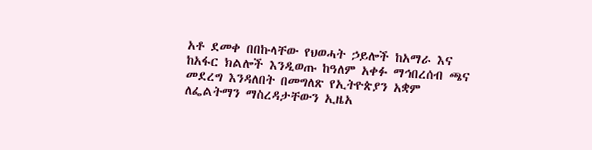አቶ ደመቀ በበኩላቸው የህወሓት ኃይሎች ከአማራ እና ከአፋር ክልሎች እንዲወጡ ከዓለም አቀፉ ማኅበረሰብ ጫና መደረግ እንዳለበት በመግለጽ የኢትዮጵያን አቋም ለፌልትማን ማስረዳታቸውን ኢዜአ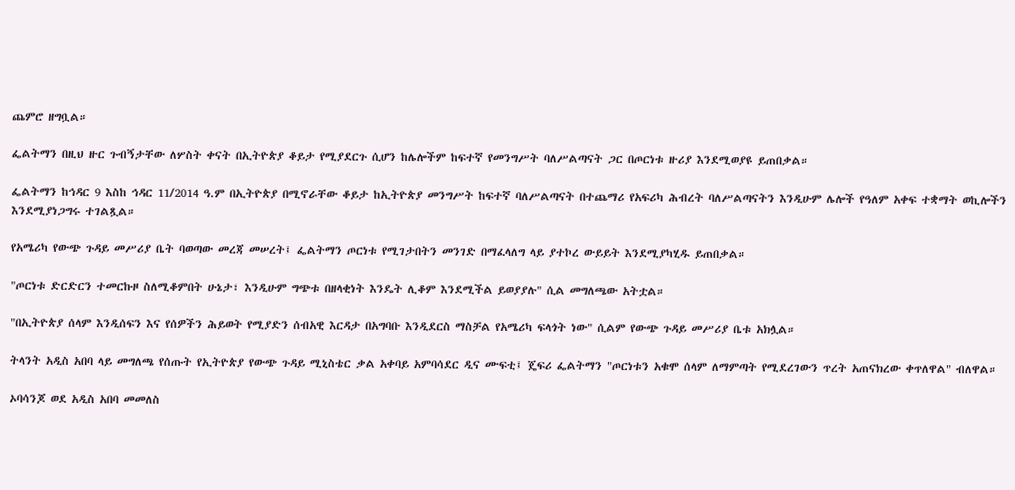ጨምሮ ዘግቧል።

ፌልትማን በዚህ ዙር ጉብኝታቸው ለሦስት ቀናት በኢትዮጵያ ቆይታ የሚያደርጉ ሲሆን ከሌሎችም ከፍተኛ የመንግሥት ባለሥልጣናት ጋር በጦርነቱ ዙሪያ እንደሚወያዩ ይጠበቃል።

ፌልትማን ከኅዳር 9 እስከ ኅዳር 11/2014 ዓ.ም በኢትዮጵያ በሚኖራቸው ቆይታ ከኢትዮጵያ መንግሥት ከፍተኛ ባለሥልጣናት በተጨማሪ የአፍሪካ ሕብረት ባለሥልጣናትን እንዲሁም ሌሎች የዓለም አቀፍ ተቋማት ወኪሎችን እንደሚያነጋግሩ ተገልጿል።

የአሜሪካ የውጭ ጉዳይ መሥሪያ ቤት ባወጣው መረጃ መሠረት፤ ፌልትማን ጦርነቱ የሚገታበትን መንገድ በማፈላለግ ላይ ያተኮረ ውይይት እንደሚያካሂዱ ይጠበቃል።

"ጦርነቱ ድርድርን ተመርኩዞ ስለሚቆምበት ሁኔታ፣ እንዲሁም ግጭቱ በዘላቂነት እንዴት ሊቆም እንደሚችል ይወያያሉ" ሲል መግለጫው አትቷል።

"በኢትዮጵያ ሰላም እንዲሰፍን እና የሰዎችን ሕይወት የሚያድን ሰብአዊ እርዳታ በአግባቡ እንዲደርስ ማስቻል የአሜሪካ ፍላጎት ነው" ሲልም የውጭ ጉዳይ መሥሪያ ቤቱ አክሏል።

ትላንት አዲስ አበባ ላይ መግለጫ የሰጡት የኢትዮጵያ የውጭ ጉዳይ ሚኒስቴር ቃል አቀባይ አምባሳደር ዲና ሙፍቲ፤ ጄፍሪ ፌልትማን "ጦርነቱን አቁሞ ሰላም ለማምጣት የሚደረገውን ጥረት አጠናክረው ቀጥለዋል" ብለዋል።

ኦባሳንጆ ወደ አዲስ አበባ መመለስ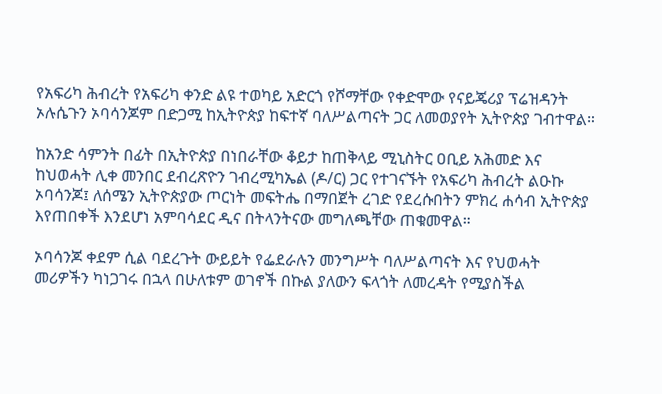የአፍሪካ ሕብረት የአፍሪካ ቀንድ ልዩ ተወካይ አድርጎ የሾማቸው የቀድሞው የናይጄሪያ ፕሬዝዳንት ኦሉሴጉን ኦባሳንጆም በድጋሚ ከኢትዮጵያ ከፍተኛ ባለሥልጣናት ጋር ለመወያየት ኢትዮጵያ ገብተዋል።

ከአንድ ሳምንት በፊት በኢትዮጵያ በነበራቸው ቆይታ ከጠቅላይ ሚኒስትር ዐቢይ አሕመድ እና ከህወሓት ሊቀ መንበር ደብረጽዮን ገብረሚካኤል (ዶ/ር) ጋር የተገናኙት የአፍሪካ ሕብረት ልዑኩ ኦባሳንጆ፤ ለሰሜን ኢትዮጵያው ጦርነት መፍትሔ በማበጀት ረገድ የደረሱበትን ምክረ ሐሳብ ኢትዮጵያ እየጠበቀች እንደሆነ አምባሳደር ዲና በትላንትናው መግለጫቸው ጠቁመዋል።

ኦባሳንጆ ቀደም ሲል ባደረጉት ውይይት የፌደራሉን መንግሥት ባለሥልጣናት እና የህወሓት መሪዎችን ካነጋገሩ በኋላ በሁለቱም ወገኖች በኩል ያለውን ፍላጎት ለመረዳት የሚያስችል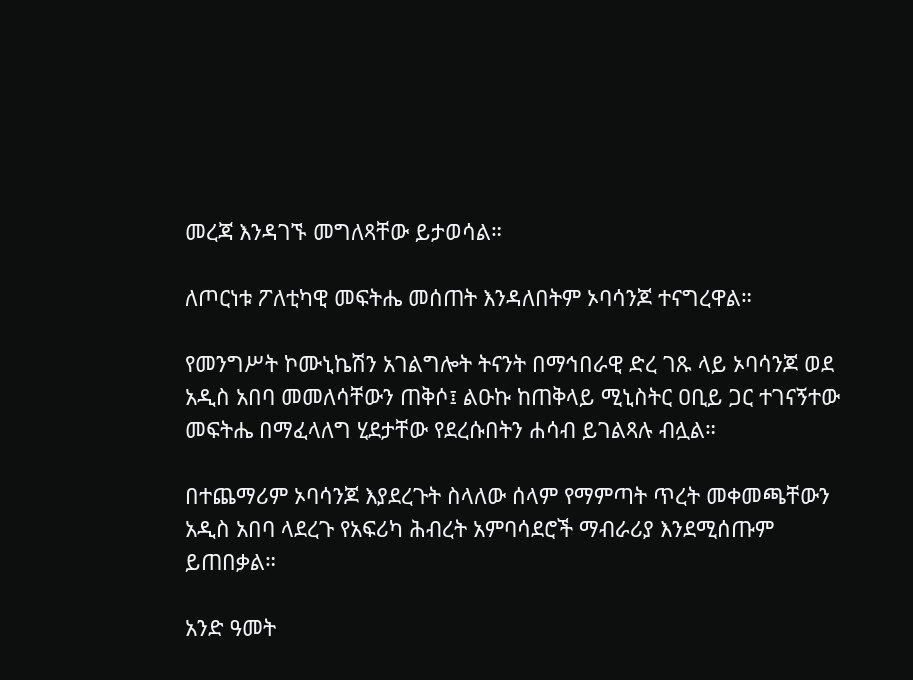መረጃ እንዳገኙ መግለጻቸው ይታወሳል።

ለጦርነቱ ፖለቲካዊ መፍትሔ መሰጠት እንዳለበትም ኦባሳንጆ ተናግረዋል።

የመንግሥት ኮሙኒኬሽን አገልግሎት ትናንት በማኅበራዊ ድረ ገጹ ላይ ኦባሳንጆ ወደ አዲስ አበባ መመለሳቸውን ጠቅሶ፤ ልዑኩ ከጠቅላይ ሚኒስትር ዐቢይ ጋር ተገናኝተው መፍትሔ በማፈላለግ ሂደታቸው የደረሱበትን ሐሳብ ይገልጻሉ ብሏል።

በተጨማሪም ኦባሳንጆ እያደረጉት ስላለው ሰላም የማምጣት ጥረት መቀመጫቸውን አዲስ አበባ ላደረጉ የአፍሪካ ሕብረት አምባሳደሮች ማብራሪያ እንደሚሰጡም ይጠበቃል።

አንድ ዓመት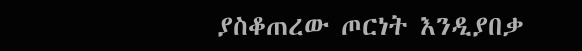ያስቆጠረው ጦርነት እንዲያበቃ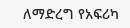ለማድረግ የአፍሪካ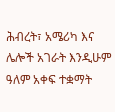ሕብረት፣ አሜሪካ እና ሌሎች አገራት እንዲሁም ዓለም አቀፍ ተቋማት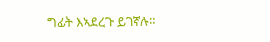ግፊት እኣደረጉ ይገኛሉ።